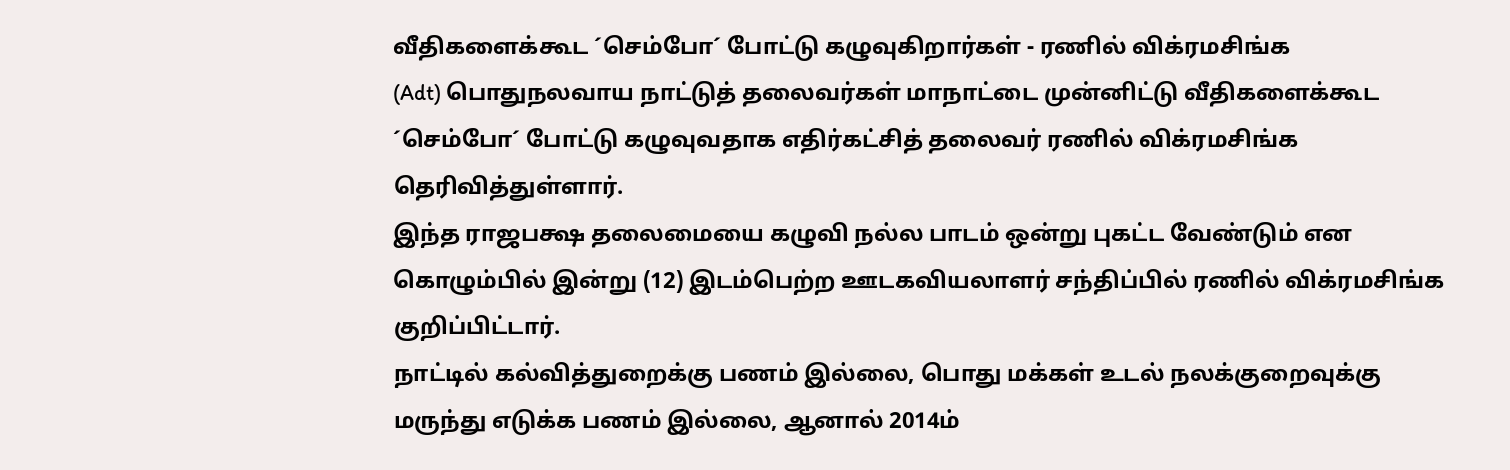வீதிகளைக்கூட ´செம்போ´ போட்டு கழுவுகிறார்கள் - ரணில் விக்ரமசிங்க
(Adt) பொதுநலவாய நாட்டுத் தலைவர்கள் மாநாட்டை முன்னிட்டு வீதிகளைக்கூட ´செம்போ´ போட்டு கழுவுவதாக எதிர்கட்சித் தலைவர் ரணில் விக்ரமசிங்க தெரிவித்துள்ளார்.
இந்த ராஜபக்ஷ தலைமையை கழுவி நல்ல பாடம் ஒன்று புகட்ட வேண்டும் என கொழும்பில் இன்று (12) இடம்பெற்ற ஊடகவியலாளர் சந்திப்பில் ரணில் விக்ரமசிங்க குறிப்பிட்டார்.
நாட்டில் கல்வித்துறைக்கு பணம் இல்லை, பொது மக்கள் உடல் நலக்குறைவுக்கு மருந்து எடுக்க பணம் இல்லை, ஆனால் 2014ம்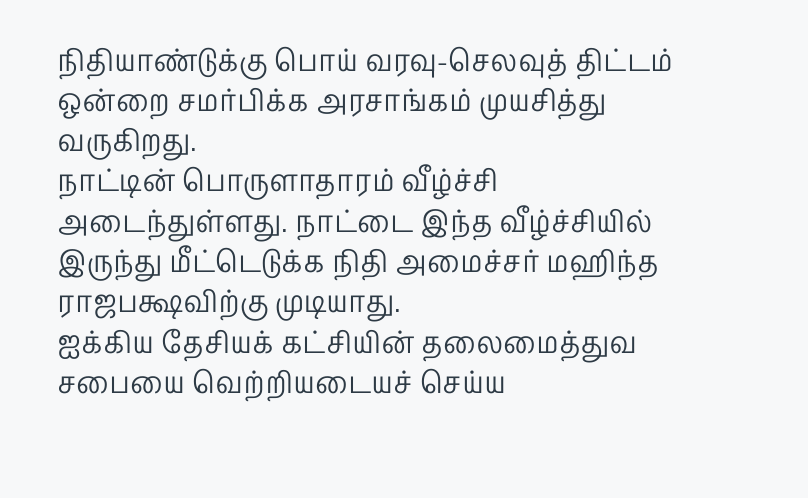நிதியாண்டுக்கு பொய் வரவு-செலவுத் திட்டம் ஒன்றை சமர்பிக்க அரசாங்கம் முயசித்து வருகிறது.
நாட்டின் பொருளாதாரம் வீழ்ச்சி அடைந்துள்ளது. நாட்டை இந்த வீழ்ச்சியில் இருந்து மீட்டெடுக்க நிதி அமைச்சர் மஹிந்த ராஜபக்ஷவிற்கு முடியாது.
ஐக்கிய தேசியக் கட்சியின் தலைமைத்துவ சபையை வெற்றியடையச் செய்ய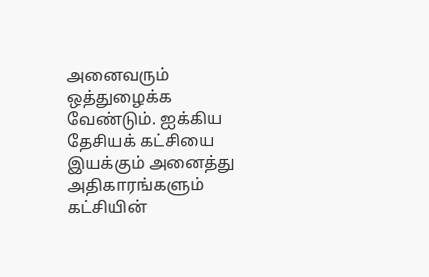அனைவரும் ஒத்துழைக்க வேண்டும். ஐக்கிய தேசியக் கட்சியை இயக்கும் அனைத்து அதிகாரங்களும் கட்சியின்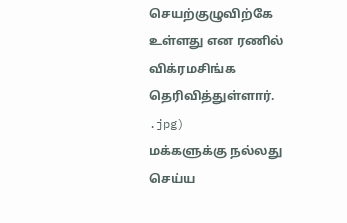செயற்குழுவிற்கே உள்ளது என ரணில் விக்ரமசிங்க தெரிவித்துள்ளார்.
.jpg)
மக்களுக்கு நல்லது செய்ய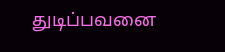துடிப்பவனை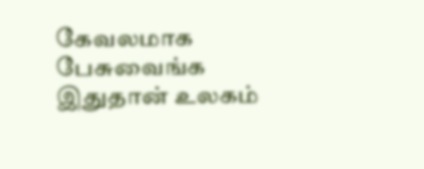கேவலமாக பேசுவைங்க இதுதான் உலகம்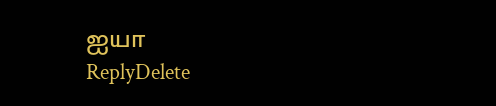ஐயா
ReplyDelete